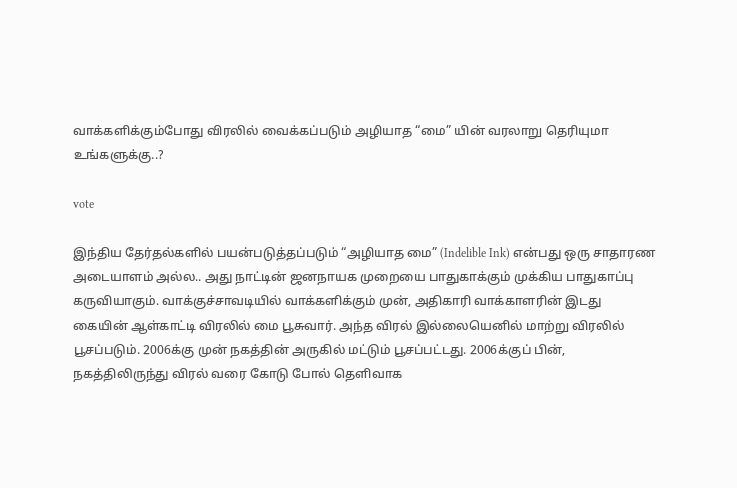வாக்களிக்கும்போது விரலில் வைக்கப்படும் அழியாத “மை” யின் வரலாறு தெரியுமா உங்களுக்கு..?

vote

இந்திய தேர்தல்களில் பயன்படுத்தப்படும் “அழியாத மை” (Indelible Ink) என்பது ஒரு சாதாரண அடையாளம் அல்ல.. அது நாட்டின் ஜனநாயக முறையை பாதுகாக்கும் முக்கிய பாதுகாப்பு கருவியாகும். வாக்குச்சாவடியில் வாக்களிக்கும் முன், அதிகாரி வாக்காளரின் இடது கையின் ஆள்காட்டி விரலில் மை பூசுவார். அந்த விரல் இல்லையெனில் மாற்று விரலில் பூசப்படும். 2006க்கு முன் நகத்தின் அருகில் மட்டும் பூசப்பட்டது. 2006க்குப் பின், நகத்திலிருந்து விரல் வரை கோடு போல் தெளிவாக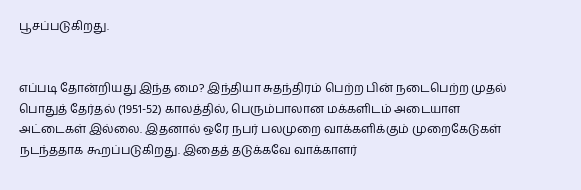பூசப்படுகிறது.


எப்படி தோன்றியது இந்த மை? இந்தியா சுதந்திரம் பெற்ற பின் நடைபெற்ற முதல் பொதுத் தேர்தல் (1951-52) காலத்தில், பெரும்பாலான மக்களிடம் அடையாள அட்டைகள் இல்லை. இதனால் ஒரே நபர் பலமுறை வாக்களிக்கும் முறைகேடுகள் நடந்ததாக கூறப்படுகிறது. இதைத் தடுக்கவே வாக்காளர்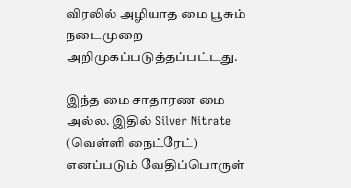விரலில் அழியாத மை பூசும் நடைமுறை அறிமுகப்படுத்தப்பட்டது.

இந்த மை சாதாரண மை அல்ல. இதில் Silver Nitrate (வெள்ளி நைட்ரேட்) எனப்படும் வேதிப்பொருள்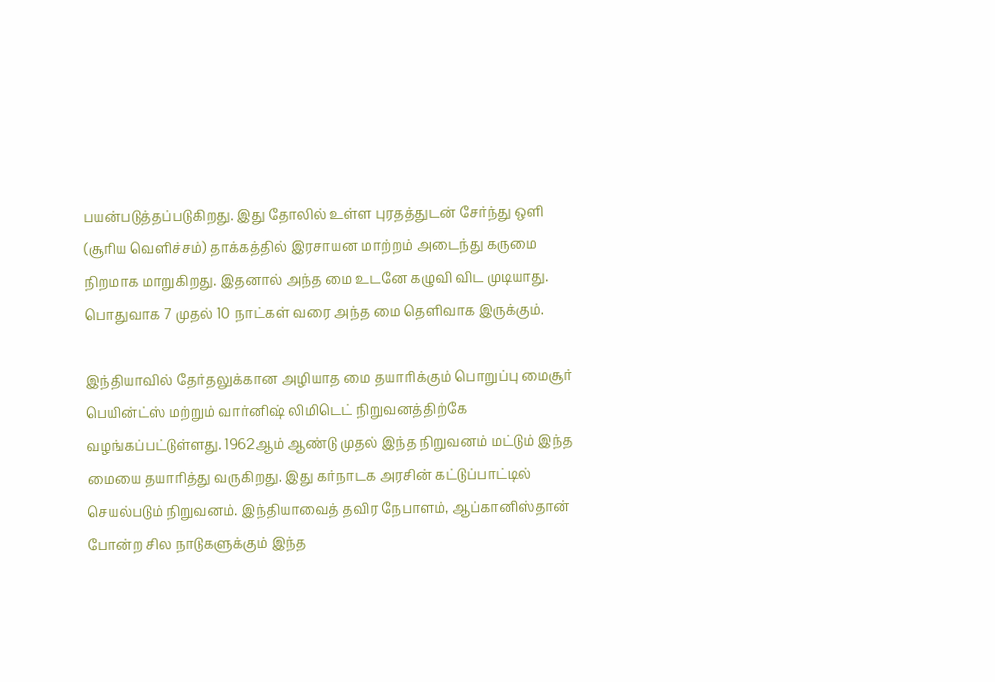பயன்படுத்தப்படுகிறது. இது தோலில் உள்ள புரதத்துடன் சேர்ந்து ஒளி (சூரிய வெளிச்சம்) தாக்கத்தில் இரசாயன மாற்றம் அடைந்து கருமை நிறமாக மாறுகிறது. இதனால் அந்த மை உடனே கழுவி விட முடியாது. பொதுவாக 7 முதல் 10 நாட்கள் வரை அந்த மை தெளிவாக இருக்கும்.

இந்தியாவில் தேர்தலுக்கான அழியாத மை தயாரிக்கும் பொறுப்பு மைசூர் பெயின்ட்ஸ் மற்றும் வார்னிஷ் லிமிடெட் நிறுவனத்திற்கே வழங்கப்பட்டுள்ளது. 1962ஆம் ஆண்டு முதல் இந்த நிறுவனம் மட்டும் இந்த மையை தயாரித்து வருகிறது. இது கர்நாடக அரசின் கட்டுப்பாட்டில் செயல்படும் நிறுவனம். இந்தியாவைத் தவிர நேபாளம், ஆப்கானிஸ்தான் போன்ற சில நாடுகளுக்கும் இந்த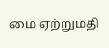மை ஏற்றுமதி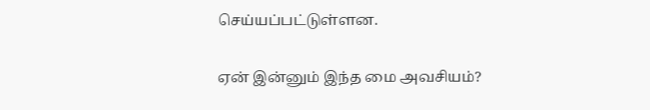செய்யப்பட்டுள்ளன.

ஏன் இன்னும் இந்த மை அவசியம்?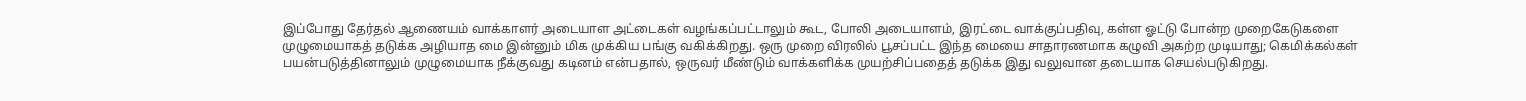இப்போது தேர்தல் ஆணையம் வாக்காளர் அடையாள அட்டைகள் வழங்கப்பட்டாலும் கூட, போலி அடையாளம், இரட்டை வாக்குப்பதிவு, கள்ள ஓட்டு போன்ற முறைகேடுகளை முழுமையாகத் தடுக்க அழியாத மை இன்னும் மிக முக்கிய பங்கு வகிக்கிறது. ஒரு முறை விரலில் பூசப்பட்ட இந்த மையை சாதாரணமாக கழுவி அகற்ற முடியாது; கெமிக்கல்கள் பயன்படுத்தினாலும் முழுமையாக நீக்குவது கடினம் என்பதால், ஒருவர் மீண்டும் வாக்களிக்க முயற்சிப்பதைத் தடுக்க இது வலுவான தடையாக செயல்படுகிறது.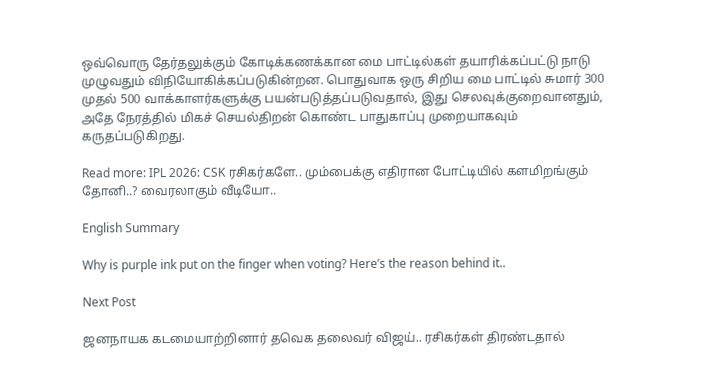ஒவ்வொரு தேர்தலுக்கும் கோடிக்கணக்கான மை பாட்டில்கள் தயாரிக்கப்பட்டு நாடு முழுவதும் விநியோகிக்கப்படுகின்றன. பொதுவாக ஒரு சிறிய மை பாட்டில் சுமார் 300 முதல் 500 வாக்காளர்களுக்கு பயன்படுத்தப்படுவதால், இது செலவுக்குறைவானதும், அதே நேரத்தில் மிகச் செயல்திறன் கொண்ட பாதுகாப்பு முறையாகவும் கருதப்படுகிறது.

Read more: IPL 2026: CSK ரசிகர்களே.. மும்பைக்கு எதிரான போட்டியில் களமிறங்கும் தோனி..? வைரலாகும் வீடியோ..

English Summary

Why is purple ink put on the finger when voting? Here’s the reason behind it..

Next Post

ஜனநாயக கடமையாற்றினார் தவெக தலைவர் விஜய்.. ரசிகர்கள் திரண்டதால்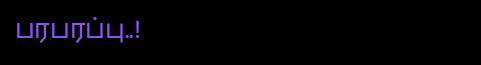பரபரப்பு..!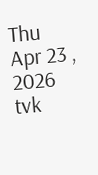Thu Apr 23 , 2026
tvk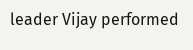leader Vijay performed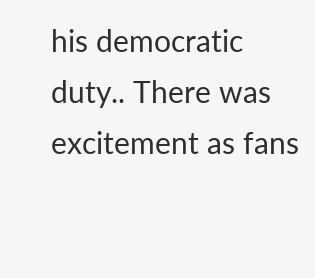his democratic duty.. There was excitement as fans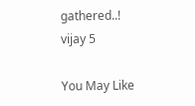gathered..!
vijay 5

You May Like